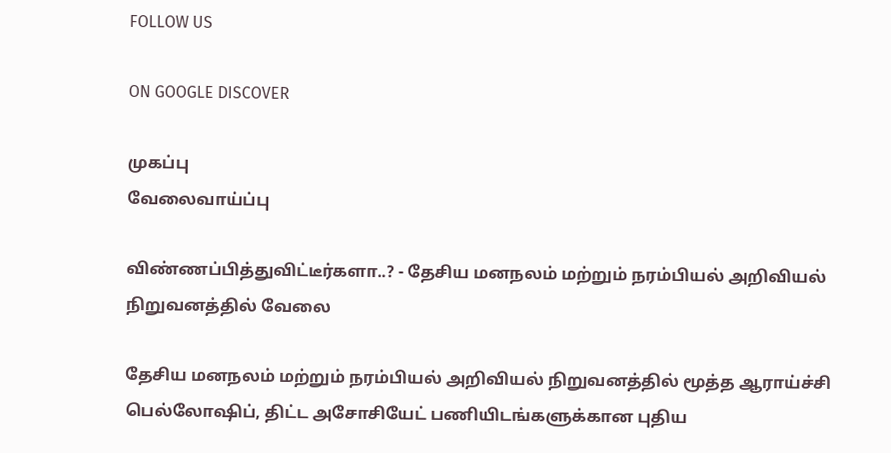FOLLOW US

ON GOOGLE DISCOVER

முகப்பு
வேலைவாய்ப்பு

விண்ணப்பித்துவிட்டீர்களா..? - தேசிய மனநலம் மற்றும் நரம்பியல் அறிவியல் நிறுவனத்தில் வேலை

தேசிய மனநலம் மற்றும் நரம்பியல் அறிவியல் நிறுவனத்தில் மூத்த ஆராய்ச்சி பெல்லோஷிப், திட்ட அசோசியேட் பணியிடங்களுக்கான புதிய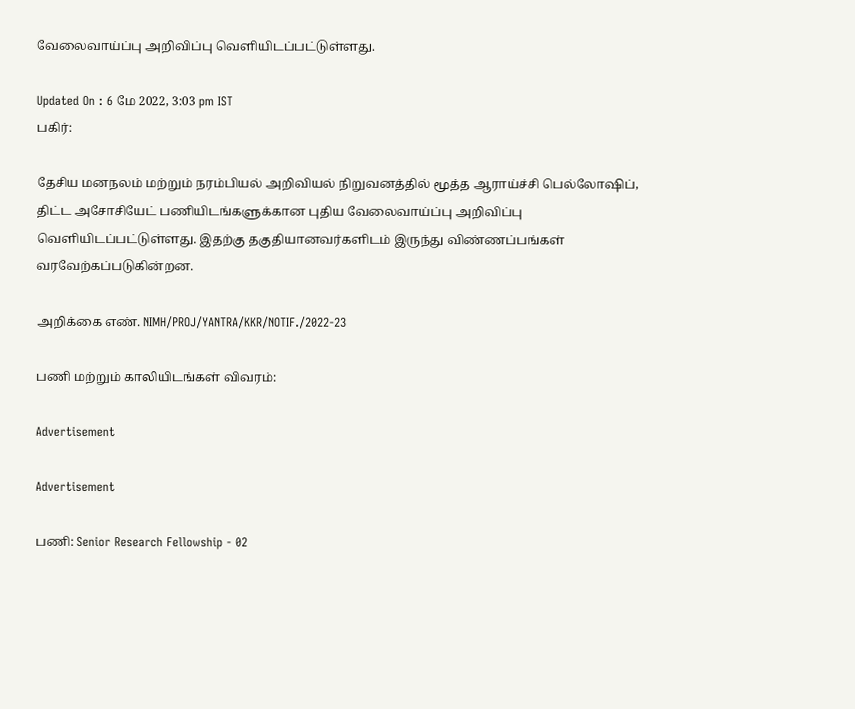வேலைவாய்ப்பு அறிவிப்பு வெளியிடப்பட்டுள்ளது.

Updated On : 6 மே 2022, 3:03 pm IST
பகிர்:

தேசிய மனநலம் மற்றும் நரம்பியல் அறிவியல் நிறுவனத்தில் மூத்த ஆராய்ச்சி பெல்லோஷிப், திட்ட அசோசியேட் பணியிடங்களுக்கான புதிய வேலைவாய்ப்பு அறிவிப்பு வெளியிடப்பட்டுள்ளது. இதற்கு தகுதியானவர்களிடம் இருந்து விண்ணப்பங்கள் வரவேற்கப்படுகின்றன.

அறிக்கை எண். NIMH/PROJ/YANTRA/KKR/NOTIF./2022-23

பணி மற்றும் காலியிடங்கள் விவரம்:

Advertisement

Advertisement

பணி: Senior Research Fellowship - 02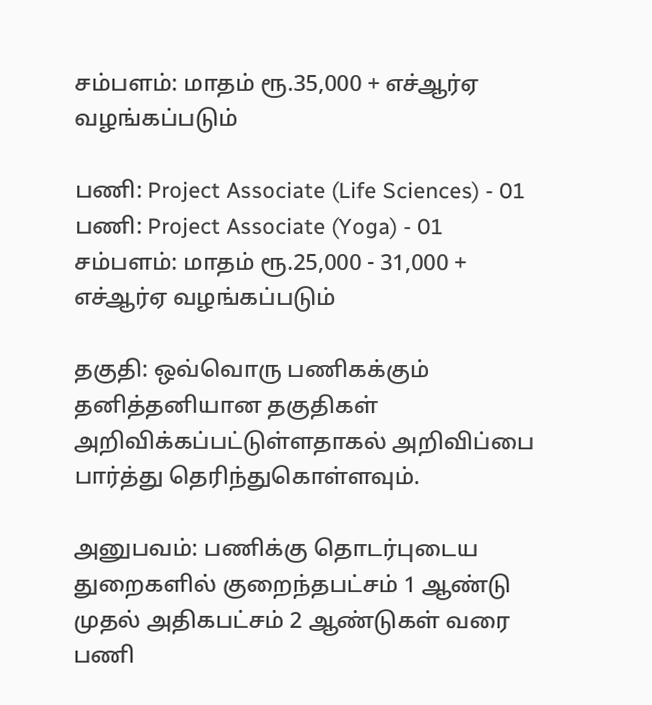சம்பளம்: மாதம் ரூ.35,000 + எச்ஆர்ஏ வழங்கப்படும்

பணி: Project Associate (Life Sciences) - 01
பணி: Project Associate (Yoga) - 01
சம்பளம்: மாதம் ரூ.25,000 - 31,000 + எச்ஆர்ஏ வழங்கப்படும்

தகுதி: ஒவ்வொரு பணிகக்கும் தனித்தனியான தகுதிகள் அறிவிக்கப்பட்டுள்ளதாகல் அறிவிப்பை பார்த்து தெரிந்துகொள்ளவும்.

அனுபவம்: பணிக்கு தொடர்புடைய துறைகளில் குறைந்தபட்சம் 1 ஆண்டு முதல் அதிகபட்சம் 2 ஆண்டுகள் வரை பணி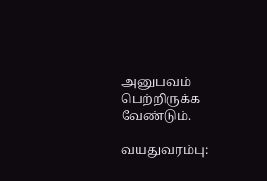அனுபவம் பெற்றிருக்க வேண்டும்.

வயதுவரம்பு: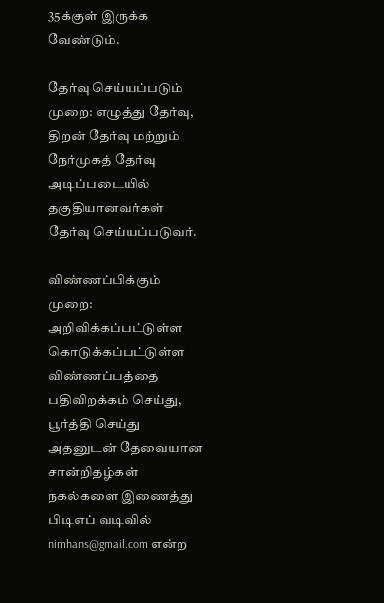35க்குள் இருக்க வேண்டும்.

தேர்வு செய்யப்படும் முறை: எழுத்து தேர்வு, திறன் தேர்வு மற்றும் நேர்முகத் தேர்வு  அடிப்படையில் தகுதியானவர்கள் தேர்வு செய்யப்படுவர்.

விண்ணப்பிக்கும் முறை: அறிவிக்கப்பட்டுள்ள கொடுக்கப்பட்டுள்ள விண்ணப்பத்தை பதிவிறக்கம் செய்து, பூர்த்தி செய்து அதனுடன் தேவையான சான்றிதழ்கள் நகல்களை இணைத்து பிடிஎப் வடிவில் nimhans@gmail.com என்ற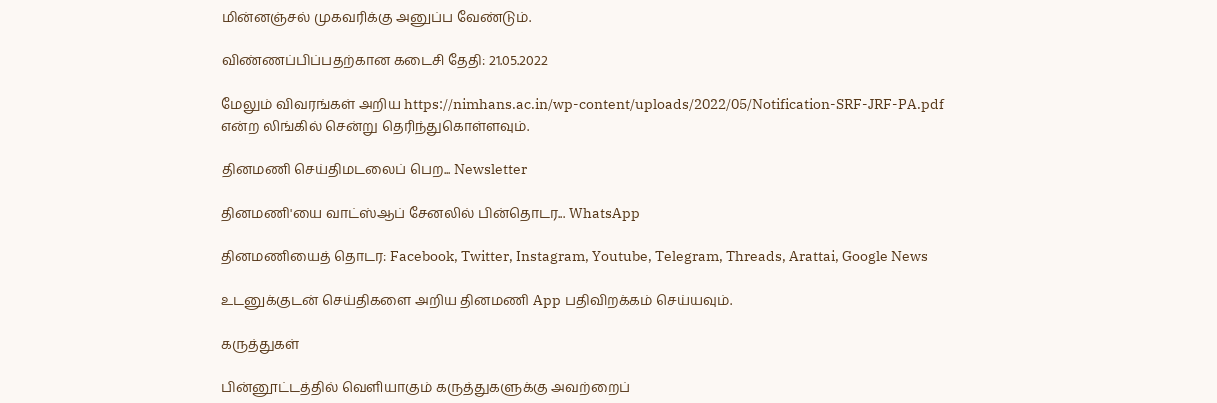மின்னஞ்சல் முகவரிக்கு அனுப்ப வேண்டும்.

விண்ணப்பிப்பதற்கான கடைசி தேதி: 21.05.2022

மேலும் விவரங்கள் அறிய https://nimhans.ac.in/wp-content/uploads/2022/05/Notification-SRF-JRF-PA.pdf என்ற லிங்கில் சென்று தெரிந்துகொள்ளவும்.

தினமணி செய்திமடலைப் பெற... Newsletter

தினமணி'யை வாட்ஸ்ஆப் சேனலில் பின்தொடர... WhatsApp

தினமணியைத் தொடர: Facebook, Twitter, Instagram, Youtube, Telegram, Threads, Arattai, Google News

உடனுக்குடன் செய்திகளை அறிய தினமணி App பதிவிறக்கம் செய்யவும்.

கருத்துகள்

பின்னூட்டத்தில் வெளியாகும் கருத்துகளுக்கு அவற்றைப்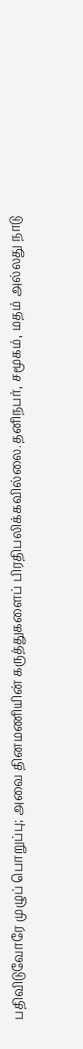பதிவிடுவோரே முழுப் பொறுப்பு; அவை தினமணியின் கருத்துகளைப் பிரதிபலிக்கவில்லை.தனிநபர், சமூகம், மதம் அல்லது நாடு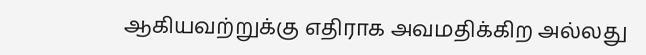ஆகியவற்றுக்கு எதிராக அவமதிக்கிற அல்லது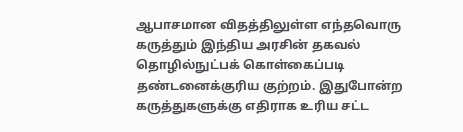ஆபாசமான விதத்திலுள்ள எந்தவொரு கருத்தும் இந்திய அரசின் தகவல் தொழில்நுட்பக் கொள்கைப்படி தண்டனைக்குரிய குற்றம். இதுபோன்ற கருத்துகளுக்கு எதிராக உரிய சட்ட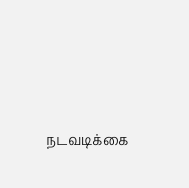நடவடிக்கை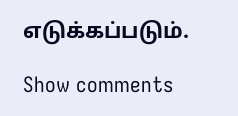எடுக்கப்படும்.

Show comments